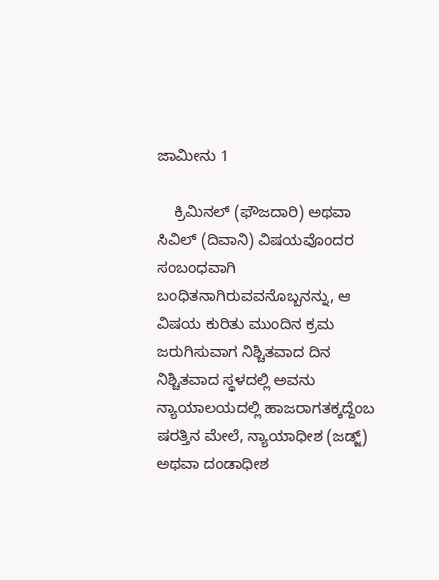ಜಾಮೀನು 1

    ಕ್ರಿಮಿನಲ್ (ಫೌಜದಾರಿ) ಅಥವಾ ಸಿವಿಲ್ (ದಿವಾನಿ) ವಿಷಯವೊಂದರ ಸಂಬಂಧವಾಗಿ ಬಂಧಿತನಾಗಿರುವವನೊಬ್ಬನನ್ನು, ಆ ವಿಷಯ ಕುರಿತು ಮುಂದಿನ ಕ್ರಮ ಜರುಗಿಸುವಾಗ ನಿಶ್ಚಿತವಾದ ದಿನ ನಿಶ್ಚಿತವಾದ ಸ್ಥಳದಲ್ಲಿ ಅವನು ನ್ಯಾಯಾಲಯದಲ್ಲಿ ಹಾಜರಾಗತಕ್ಕದ್ದೆಂಬ ಷರತ್ತಿನ ಮೇಲೆ, ನ್ಯಾಯಾಧೀಶ (ಜಡ್ಜ್) ಅಥವಾ ದಂಡಾಧೀಶ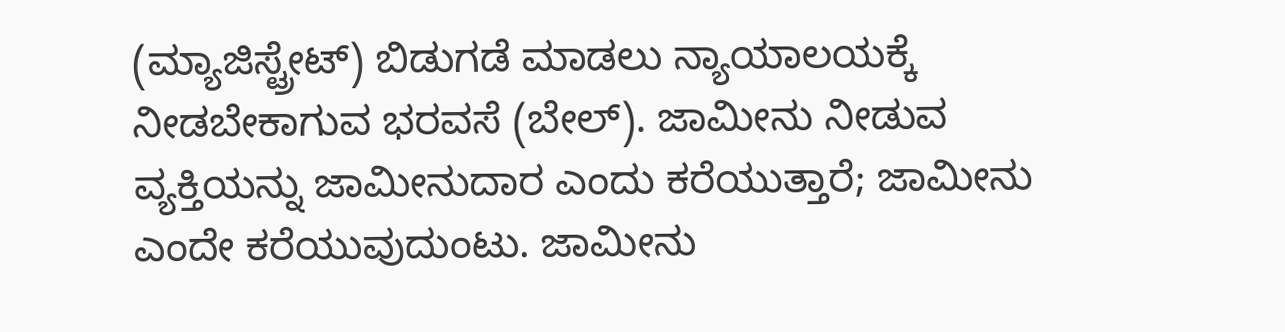(ಮ್ಯಾಜಿಸ್ಟ್ರೇಟ್) ಬಿಡುಗಡೆ ಮಾಡಲು ನ್ಯಾಯಾಲಯಕ್ಕೆ ನೀಡಬೇಕಾಗುವ ಭರವಸೆ (ಬೇಲ್). ಜಾಮೀನು ನೀಡುವ ವ್ಯಕ್ತಿಯನ್ನು ಜಾಮೀನುದಾರ ಎಂದು ಕರೆಯುತ್ತಾರೆ; ಜಾಮೀನು ಎಂದೇ ಕರೆಯುವುದುಂಟು. ಜಾಮೀನು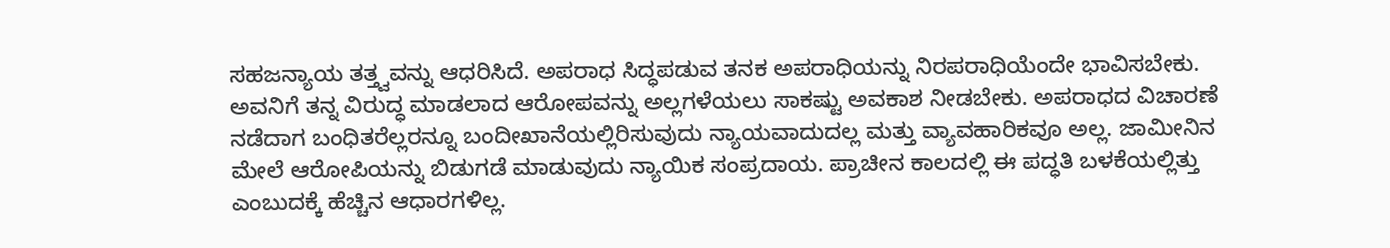ಸಹಜನ್ಯಾಯ ತತ್ತ್ವವನ್ನು ಆಧರಿಸಿದೆ. ಅಪರಾಧ ಸಿದ್ಧಪಡುವ ತನಕ ಅಪರಾಧಿಯನ್ನು ನಿರಪರಾಧಿಯೆಂದೇ ಭಾವಿಸಬೇಕು. ಅವನಿಗೆ ತನ್ನ ವಿರುದ್ಧ ಮಾಡಲಾದ ಆರೋಪವನ್ನು ಅಲ್ಲಗಳೆಯಲು ಸಾಕಷ್ಟು ಅವಕಾಶ ನೀಡಬೇಕು. ಅಪರಾಧದ ವಿಚಾರಣೆ ನಡೆದಾಗ ಬಂಧಿತರೆಲ್ಲರನ್ನೂ ಬಂದೀಖಾನೆಯಲ್ಲಿರಿಸುವುದು ನ್ಯಾಯವಾದುದಲ್ಲ ಮತ್ತು ವ್ಯಾವಹಾರಿಕವೂ ಅಲ್ಲ. ಜಾಮೀನಿನ ಮೇಲೆ ಆರೋಪಿಯನ್ನು ಬಿಡುಗಡೆ ಮಾಡುವುದು ನ್ಯಾಯಿಕ ಸಂಪ್ರದಾಯ. ಪ್ರಾಚೀನ ಕಾಲದಲ್ಲಿ ಈ ಪದ್ಧತಿ ಬಳಕೆಯಲ್ಲಿತ್ತು ಎಂಬುದಕ್ಕೆ ಹೆಚ್ಚಿನ ಆಧಾರಗಳಿಲ್ಲ.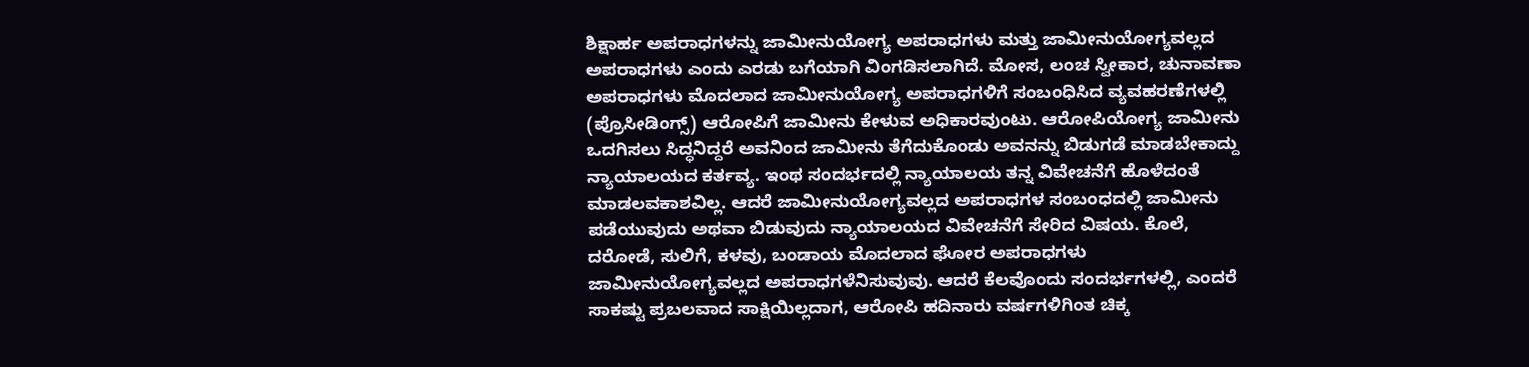ಶಿಕ್ಷಾರ್ಹ ಅಪರಾಧಗಳನ್ನು ಜಾಮೀನುಯೋಗ್ಯ ಅಪರಾಧಗಳು ಮತ್ತು ಜಾಮೀನುಯೋಗ್ಯವಲ್ಲದ ಅಪರಾಧಗಳು ಎಂದು ಎರಡು ಬಗೆಯಾಗಿ ವಿಂಗಡಿಸಲಾಗಿದೆ. ಮೋಸ, ಲಂಚ ಸ್ವೀಕಾರ, ಚುನಾವಣಾ ಅಪರಾಧಗಳು ಮೊದಲಾದ ಜಾಮೀನುಯೋಗ್ಯ ಅಪರಾಧಗಳಿಗೆ ಸಂಬಂಧಿಸಿದ ವ್ಯವಹರಣೆಗಳಲ್ಲಿ (ಪ್ರೊಸೀಡಿಂಗ್ಸ್) ಆರೋಪಿಗೆ ಜಾಮೀನು ಕೇಳುವ ಅಧಿಕಾರವುಂಟು. ಆರೋಪಿಯೋಗ್ಯ ಜಾಮೀನು ಒದಗಿಸಲು ಸಿದ್ಧನಿದ್ದರೆ ಅವನಿಂದ ಜಾಮೀನು ತೆಗೆದುಕೊಂಡು ಅವನನ್ನು ಬಿಡುಗಡೆ ಮಾಡಬೇಕಾದ್ದು ನ್ಯಾಯಾಲಯದ ಕರ್ತವ್ಯ. ಇಂಥ ಸಂದರ್ಭದಲ್ಲಿ ನ್ಯಾಯಾಲಯ ತನ್ನ ವಿವೇಚನೆಗೆ ಹೊಳೆದಂತೆ ಮಾಡಲವಕಾಶವಿಲ್ಲ. ಆದರೆ ಜಾಮೀನುಯೋಗ್ಯವಲ್ಲದ ಅಪರಾಧಗಳ ಸಂಬಂಧದಲ್ಲಿ ಜಾಮೀನು ಪಡೆಯುವುದು ಅಥವಾ ಬಿಡುವುದು ನ್ಯಾಯಾಲಯದ ವಿವೇಚನೆಗೆ ಸೇರಿದ ವಿಷಯ. ಕೊಲೆ, ದರೋಡೆ, ಸುಲಿಗೆ, ಕಳವು, ಬಂಡಾಯ ಮೊದಲಾದ ಘೋರ ಅಪರಾಧಗಳು ಜಾಮೀನುಯೋಗ್ಯವಲ್ಲದ ಅಪರಾಧಗಳೆನಿಸುವುವು. ಆದರೆ ಕೆಲವೊಂದು ಸಂದರ್ಭಗಳಲ್ಲಿ, ಎಂದರೆ ಸಾಕಷ್ಟು ಪ್ರಬಲವಾದ ಸಾಕ್ಷಿಯಿಲ್ಲದಾಗ, ಆರೋಪಿ ಹದಿನಾರು ವರ್ಷಗಳಿಗಿಂತ ಚಿಕ್ಕ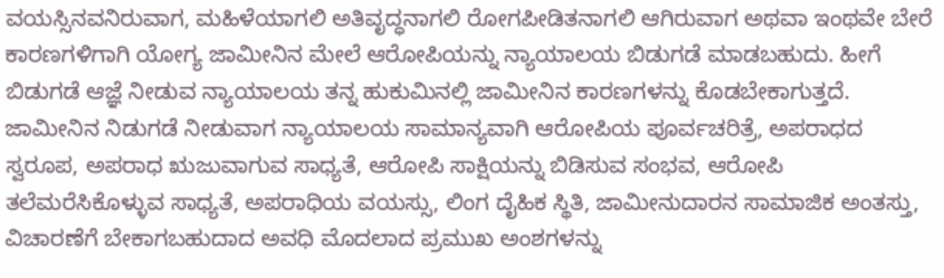ವಯಸ್ಸಿನವನಿರುವಾಗ, ಮಹಿಳೆಯಾಗಲಿ ಅತಿವೃದ್ಧನಾಗಲಿ ರೋಗಪೀಡಿತನಾಗಲಿ ಆಗಿರುವಾಗ ಅಥವಾ ಇಂಥವೇ ಬೇರೆ ಕಾರಣಗಳಿಗಾಗಿ ಯೋಗ್ಯ ಜಾಮೀನಿನ ಮೇಲೆ ಆರೋಪಿಯನ್ನು ನ್ಯಾಯಾಲಯ ಬಿಡುಗಡೆ ಮಾಡಬಹುದು. ಹೀಗೆ ಬಿಡುಗಡೆ ಆಜ್ಞೆ ನೀಡುವ ನ್ಯಾಯಾಲಯ ತನ್ನ ಹುಕುಮಿನಲ್ಲಿ ಜಾಮೀನಿನ ಕಾರಣಗಳನ್ನು ಕೊಡಬೇಕಾಗುತ್ತದೆ. ಜಾಮೀನಿನ ನಿಡುಗಡೆ ನೀಡುವಾಗ ನ್ಯಾಯಾಲಯ ಸಾಮಾನ್ಯವಾಗಿ ಆರೋಪಿಯ ಪೂರ್ವಚರಿತ್ರೆ, ಅಪರಾಧದ ಸ್ವರೂಪ, ಅಪರಾಧ ಋಜುವಾಗುವ ಸಾಧ್ಯತೆ, ಆರೋಪಿ ಸಾಕ್ಷಿಯನ್ನು ಬಿಡಿಸುವ ಸಂಭವ, ಆರೋಪಿ ತಲೆಮರೆಸಿಕೊಳ್ಳುವ ಸಾಧ್ಯತೆ, ಅಪರಾಧಿಯ ವಯಸ್ಸು, ಲಿಂಗ ದೈಹಿಕ ಸ್ಥಿತಿ, ಜಾಮೀನುದಾರನ ಸಾಮಾಜಿಕ ಅಂತಸ್ತು, ವಿಚಾರಣೆಗೆ ಬೇಕಾಗಬಹುದಾದ ಅವಧಿ ಮೊದಲಾದ ಪ್ರಮುಖ ಅಂಶಗಳನ್ನು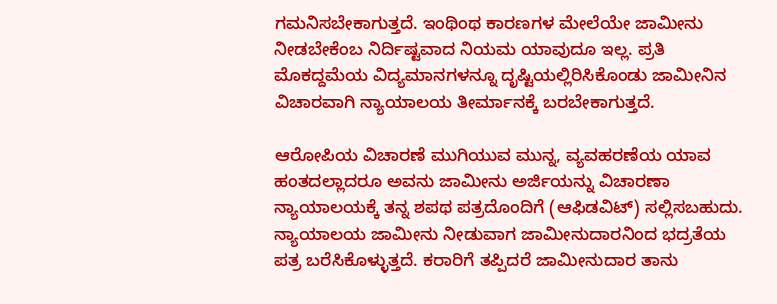ಗಮನಿಸಬೇಕಾಗುತ್ತದೆ. ಇಂಥಿಂಥ ಕಾರಣಗಳ ಮೇಲೆಯೇ ಜಾಮೀನು ನೀಡಬೇಕೆಂಬ ನಿರ್ದಿಷ್ಟವಾದ ನಿಯಮ ಯಾವುದೂ ಇಲ್ಲ. ಪ್ರತಿ ಮೊಕದ್ದಮೆಯ ವಿದ್ಯಮಾನಗಳನ್ನೂ ದೃಷ್ಟಿಯಲ್ಲಿರಿಸಿಕೊಂಡು ಜಾಮೀನಿನ ವಿಚಾರವಾಗಿ ನ್ಯಾಯಾಲಯ ತೀರ್ಮಾನಕ್ಕೆ ಬರಬೇಕಾಗುತ್ತದೆ.

ಆರೋಪಿಯ ವಿಚಾರಣೆ ಮುಗಿಯುವ ಮುನ್ನ, ವ್ಯವಹರಣೆಯ ಯಾವ ಹಂತದಲ್ಲಾದರೂ ಅವನು ಜಾಮೀನು ಅರ್ಜಿಯನ್ನು ವಿಚಾರಣಾ ನ್ಯಾಯಾಲಯಕ್ಕೆ ತನ್ನ ಶಪಥ ಪತ್ರದೊಂದಿಗೆ (ಆಫಿಡವಿಟ್) ಸಲ್ಲಿಸಬಹುದು. ನ್ಯಾಯಾಲಯ ಜಾಮೀನು ನೀಡುವಾಗ ಜಾಮೀನುದಾರನಿಂದ ಭದ್ರತೆಯ ಪತ್ರ ಬರೆಸಿಕೊಳ್ಳುತ್ತದೆ. ಕರಾರಿಗೆ ತಪ್ಪಿದರೆ ಜಾಮೀನುದಾರ ತಾನು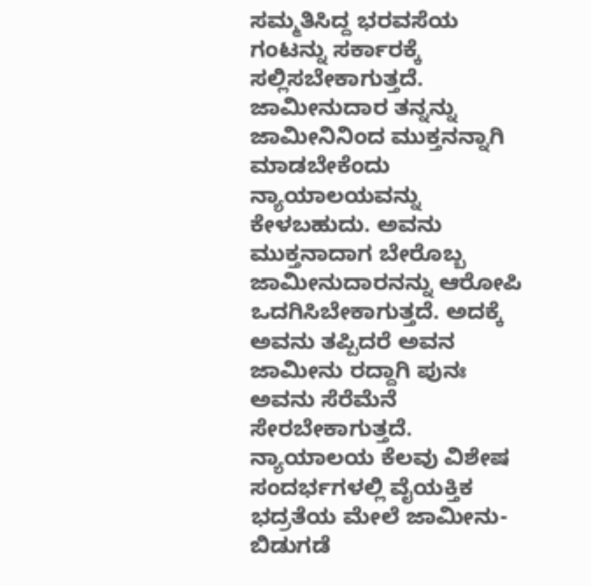ಸಮ್ಮತಿಸಿದ್ದ ಭರವಸೆಯ ಗಂಟನ್ನು ಸರ್ಕಾರಕ್ಕೆ ಸಲ್ಲಿಸಬೇಕಾಗುತ್ತದೆ. ಜಾಮೀನುದಾರ ತನ್ನನ್ನು ಜಾಮೀನಿನಿಂದ ಮುಕ್ತನನ್ನಾಗಿ ಮಾಡಬೇಕೆಂದು ನ್ಯಾಯಾಲಯವನ್ನು ಕೇಳಬಹುದು. ಅವನು ಮುಕ್ತನಾದಾಗ ಬೇರೊಬ್ಬ ಜಾಮೀನುದಾರನನ್ನು ಆರೋಪಿ ಒದಗಿಸಿಬೇಕಾಗುತ್ತದೆ. ಅದಕ್ಕೆ ಅವನು ತಪ್ಪಿದರೆ ಅವನ ಜಾಮೀನು ರದ್ದಾಗಿ ಪುನಃ ಅವನು ಸೆರೆಮೆನೆ ಸೇರಬೇಕಾಗುತ್ತದೆ. ನ್ಯಾಯಾಲಯ ಕೆಲವು ವಿಶೇಷ ಸಂದರ್ಭಗಳಲ್ಲಿ ವೈಯಕ್ತಿಕ ಭದ್ರತೆಯ ಮೇಲೆ ಜಾಮೀನು-ಬಿಡುಗಡೆ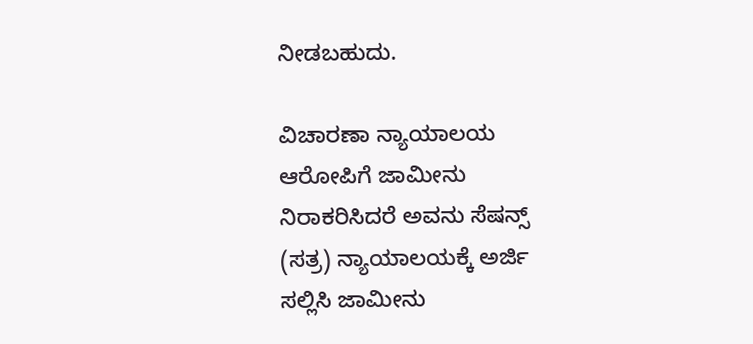ನೀಡಬಹುದು.

ವಿಚಾರಣಾ ನ್ಯಾಯಾಲಯ ಆರೋಪಿಗೆ ಜಾಮೀನು ನಿರಾಕರಿಸಿದರೆ ಅವನು ಸೆಷನ್ಸ್ (ಸತ್ರ) ನ್ಯಾಯಾಲಯಕ್ಕೆ ಅರ್ಜಿ ಸಲ್ಲಿಸಿ ಜಾಮೀನು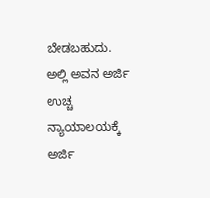ಬೇಡಬಹುದು. ಅಲ್ಲಿ ಅವನ ಅರ್ಜಿ ಉಚ್ಚ ನ್ಯಾಯಾಲಯಕ್ಕೆ ಅರ್ಜಿ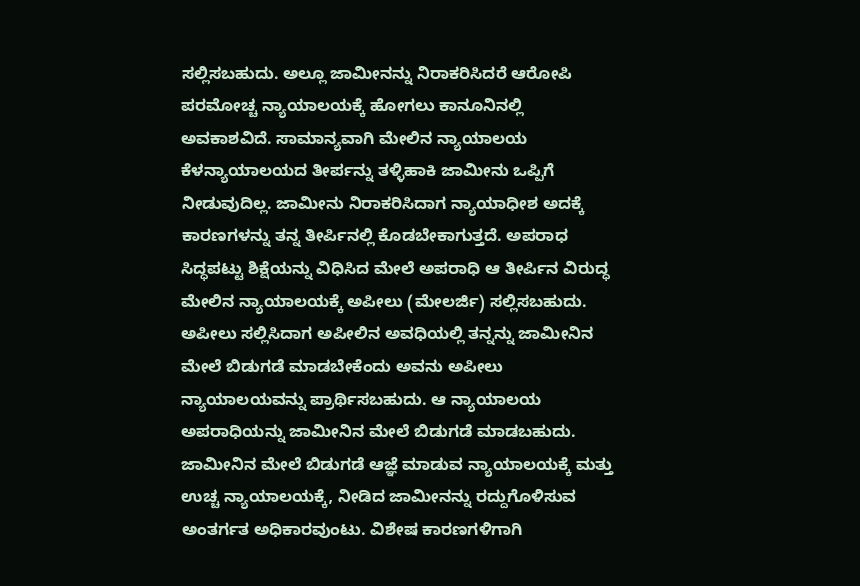ಸಲ್ಲಿಸಬಹುದು. ಅಲ್ಲೂ ಜಾಮೀನನ್ನು ನಿರಾಕರಿಸಿದರೆ ಆರೋಪಿ ಪರಮೋಚ್ಚ ನ್ಯಾಯಾಲಯಕ್ಕೆ ಹೋಗಲು ಕಾನೂನಿನಲ್ಲಿ ಅವಕಾಶವಿದೆ. ಸಾಮಾನ್ಯವಾಗಿ ಮೇಲಿನ ನ್ಯಾಯಾಲಯ ಕೆಳನ್ಯಾಯಾಲಯದ ತೀರ್ಪನ್ನು ತಳ್ಳಿಹಾಕಿ ಜಾಮೀನು ಒಪ್ಪಿಗೆ ನೀಡುವುದಿಲ್ಲ. ಜಾಮೀನು ನಿರಾಕರಿಸಿದಾಗ ನ್ಯಾಯಾಧೀಶ ಅದಕ್ಕೆ ಕಾರಣಗಳನ್ನು ತನ್ನ ತೀರ್ಪಿನಲ್ಲಿ ಕೊಡಬೇಕಾಗುತ್ತದೆ. ಅಪರಾಧ ಸಿದ್ಧಪಟ್ಟು ಶಿಕ್ಷೆಯನ್ನು ವಿಧಿಸಿದ ಮೇಲೆ ಅಪರಾಧಿ ಆ ತೀರ್ಪಿನ ವಿರುದ್ಧ ಮೇಲಿನ ನ್ಯಾಯಾಲಯಕ್ಕೆ ಅಪೀಲು (ಮೇಲರ್ಜಿ) ಸಲ್ಲಿಸಬಹುದು. ಅಪೀಲು ಸಲ್ಲಿಸಿದಾಗ ಅಪೀಲಿನ ಅವಧಿಯಲ್ಲಿ ತನ್ನನ್ನು ಜಾಮೀನಿನ ಮೇಲೆ ಬಿಡುಗಡೆ ಮಾಡಬೇಕೆಂದು ಅವನು ಅಪೀಲು ನ್ಯಾಯಾಲಯವನ್ನು ಪ್ರಾರ್ಥಿಸಬಹುದು. ಆ ನ್ಯಾಯಾಲಯ ಅಪರಾಧಿಯನ್ನು ಜಾಮೀನಿನ ಮೇಲೆ ಬಿಡುಗಡೆ ಮಾಡಬಹುದು. ಜಾಮೀನಿನ ಮೇಲೆ ಬಿಡುಗಡೆ ಆಜ್ಞೆ ಮಾಡುವ ನ್ಯಾಯಾಲಯಕ್ಕೆ ಮತ್ತು ಉಚ್ಚ ನ್ಯಾಯಾಲಯಕ್ಕೆ, ನೀಡಿದ ಜಾಮೀನನ್ನು ರದ್ದುಗೊಳಿಸುವ ಅಂತರ್ಗತ ಅಧಿಕಾರವುಂಟು. ವಿಶೇಷ ಕಾರಣಗಳಿಗಾಗಿ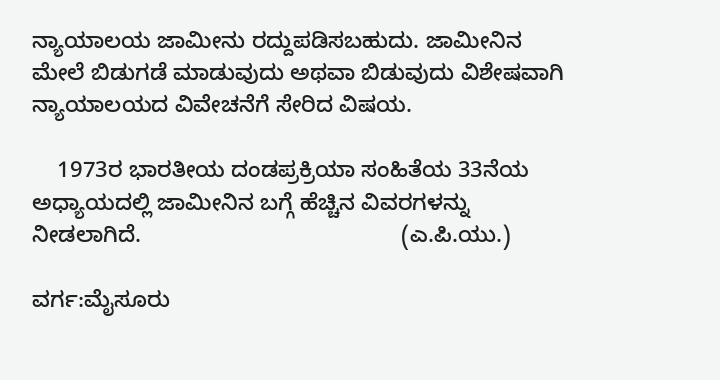ನ್ಯಾಯಾಲಯ ಜಾಮೀನು ರದ್ದುಪಡಿಸಬಹುದು. ಜಾಮೀನಿನ ಮೇಲೆ ಬಿಡುಗಡೆ ಮಾಡುವುದು ಅಥವಾ ಬಿಡುವುದು ವಿಶೇಷವಾಗಿ ನ್ಯಾಯಾಲಯದ ವಿವೇಚನೆಗೆ ಸೇರಿದ ವಿಷಯ.

    1973ರ ಭಾರತೀಯ ದಂಡಪ್ರಕ್ರಿಯಾ ಸಂಹಿತೆಯ 33ನೆಯ ಅಧ್ಯಾಯದಲ್ಲಿ ಜಾಮೀನಿನ ಬಗ್ಗೆ ಹೆಚ್ಚಿನ ವಿವರಗಳನ್ನು ನೀಡಲಾಗಿದೆ.                                         (ಎ.ಪಿ.ಯು.)

ವರ್ಗ:ಮೈಸೂರು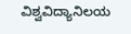ವಿಶ್ವವಿದ್ಯಾನಿಲಯ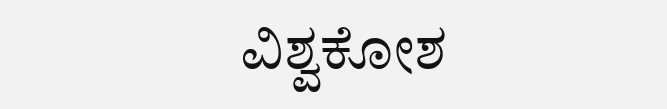ವಿಶ್ವಕೋಶ